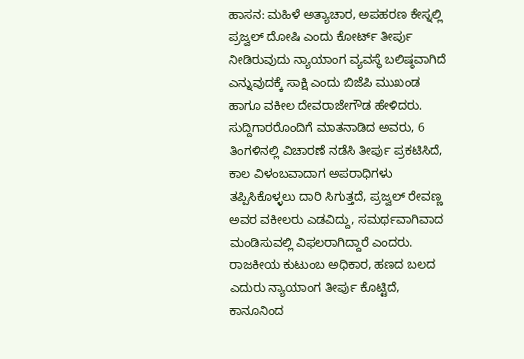ಹಾಸನ: ಮಹಿಳೆ ಅತ್ಯಾಚಾರ, ಅಪಹರಣ ಕೇಸ್ನಲ್ಲಿ ಪ್ರಜ್ವಲ್ ದೋಷಿ ಎಂದು ಕೋರ್ಟ್ ತೀರ್ಪು ನೀಡಿರುವುದು ನ್ಯಾಯಾಂಗ ವ್ಯವಸ್ಥೆ ಬಲಿಷ್ಠವಾಗಿದೆ ಎನ್ನುವುದಕ್ಕೆ ಸಾಕ್ಷಿ ಎಂದು ಬಿಜೆಪಿ ಮುಖಂಡ ಹಾಗೂ ವಕೀಲ ದೇವರಾಜೇಗೌಡ ಹೇಳಿದರು.
ಸುದ್ದಿಗಾರರೊಂದಿಗೆ ಮಾತನಾಡಿದ ಅವರು, 6 ತಿಂಗಳಿನಲ್ಲಿ ವಿಚಾರಣೆ ನಡೆಸಿ ತೀರ್ಪು ಪ್ರಕಟಿಸಿದೆ, ಕಾಲ ವಿಳಂಬವಾದಾಗ ಅಪರಾಧಿಗಳು ತಪ್ಪಿಸಿಕೊಳ್ಳಲು ದಾರಿ ಸಿಗುತ್ತದೆ, ಪ್ರಜ್ವಲ್ ರೇವಣ್ಣ ಅವರ ವಕೀಲರು ಎಡವಿದ್ದು, ಸಮರ್ಥವಾಗಿವಾದ ಮಂಡಿಸುವಲ್ಲಿ ವಿಫಲರಾಗಿದ್ದಾರೆ ಎಂದರು.
ರಾಜಕೀಯ ಕುಟುಂಬ ಅಧಿಕಾರ, ಹಣದ ಬಲದ ಎದುರು ನ್ಯಾಯಾಂಗ ತೀರ್ಪು ಕೊಟ್ಟಿದೆ, ಕಾನೂನಿಂದ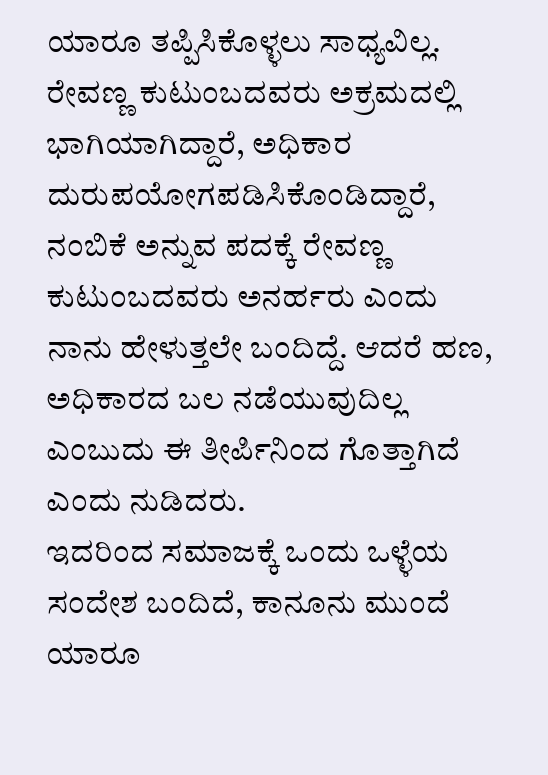ಯಾರೂ ತಪ್ಪಿಸಿಕೊಳ್ಳಲು ಸಾಧ್ಯವಿಲ್ಲ. ರೇವಣ್ಣ ಕುಟುಂಬದವರು ಅಕ್ರಮದಲ್ಲಿ ಭಾಗಿಯಾಗಿದ್ದಾರೆ, ಅಧಿಕಾರ ದುರುಪಯೋಗಪಡಿಸಿಕೊಂಡಿದ್ದಾರೆ, ನಂಬಿಕೆ ಅನ್ನುವ ಪದಕ್ಕೆ ರೇವಣ್ಣ ಕುಟುಂಬದವರು ಅನರ್ಹರು ಎಂದು ನಾನು ಹೇಳುತ್ತಲೇ ಬಂದಿದ್ದೆ. ಆದರೆ ಹಣ, ಅಧಿಕಾರದ ಬಲ ನಡೆಯುವುದಿಲ್ಲ ಎಂಬುದು ಈ ತೀರ್ಪಿನಿಂದ ಗೊತ್ತಾಗಿದೆ ಎಂದು ನುಡಿದರು.
ಇದರಿಂದ ಸಮಾಜಕ್ಕೆ ಒಂದು ಒಳ್ಳೆಯ ಸಂದೇಶ ಬಂದಿದೆ, ಕಾನೂನು ಮುಂದೆ ಯಾರೂ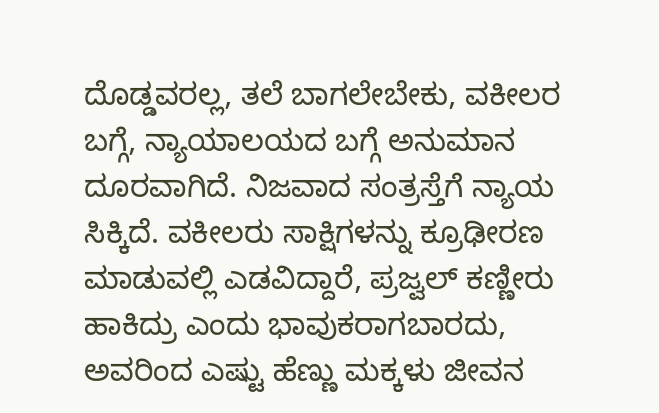ದೊಡ್ಡವರಲ್ಲ, ತಲೆ ಬಾಗಲೇಬೇಕು, ವಕೀಲರ ಬಗ್ಗೆ, ನ್ಯಾಯಾಲಯದ ಬಗ್ಗೆ ಅನುಮಾನ ದೂರವಾಗಿದೆ. ನಿಜವಾದ ಸಂತ್ರಸ್ತೆಗೆ ನ್ಯಾಯ ಸಿಕ್ಕಿದೆ. ವಕೀಲರು ಸಾಕ್ಷಿಗಳನ್ನು ಕ್ರೂಢೀರಣ ಮಾಡುವಲ್ಲಿ ಎಡವಿದ್ದಾರೆ, ಪ್ರಜ್ವಲ್ ಕಣ್ಣೀರು ಹಾಕಿದ್ರು ಎಂದು ಭಾವುಕರಾಗಬಾರದು, ಅವರಿಂದ ಎಷ್ಟು ಹೆಣ್ಣು ಮಕ್ಕಳು ಜೀವನ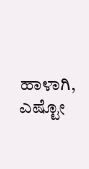ಹಾಳಾಗಿ, ಎಷ್ಟೋ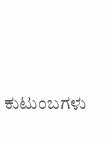ಕುಟುಂಬಗಳು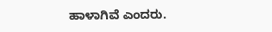ಹಾಳಾಗಿವೆ ಎಂದರು.